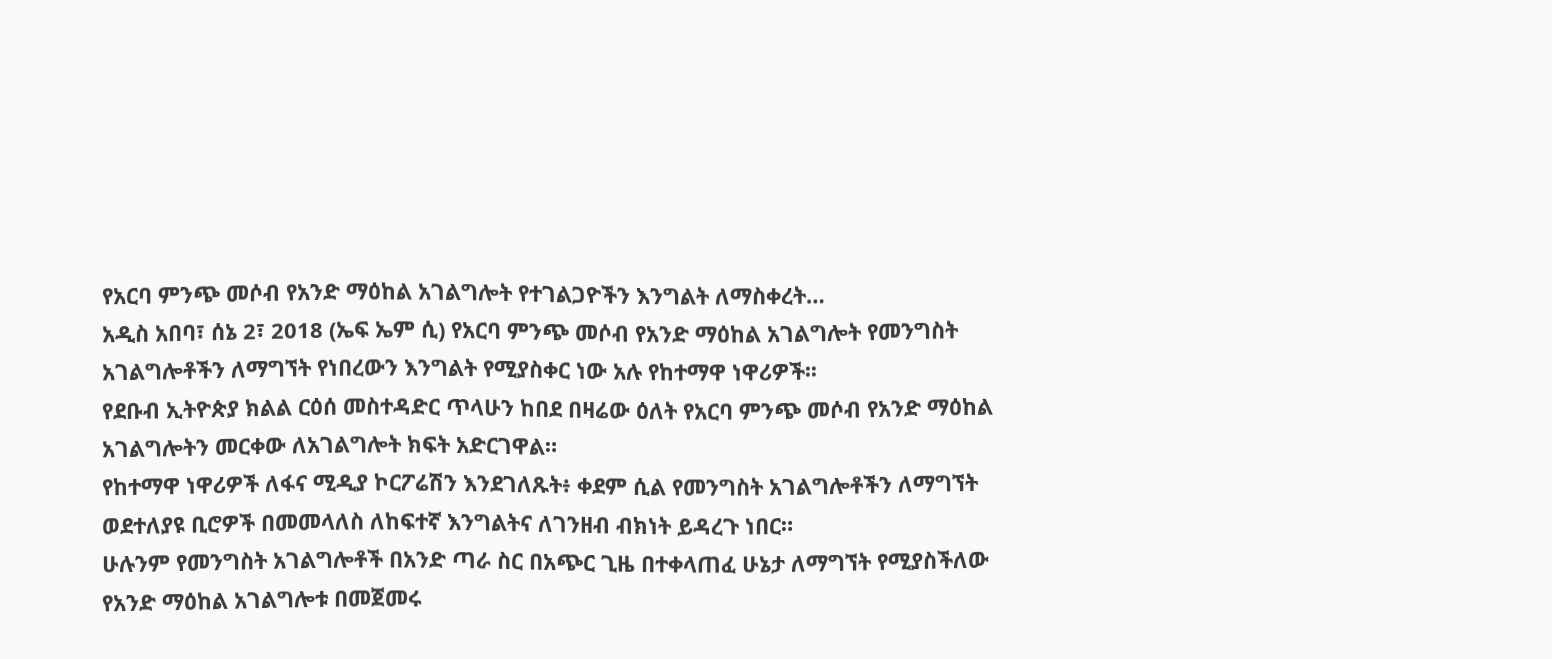የአርባ ምንጭ መሶብ የአንድ ማዕከል አገልግሎት የተገልጋዮችን እንግልት ለማስቀረት…
አዲስ አበባ፣ ሰኔ 2፣ 2018 (ኤፍ ኤም ሲ) የአርባ ምንጭ መሶብ የአንድ ማዕከል አገልግሎት የመንግስት አገልግሎቶችን ለማግኘት የነበረውን እንግልት የሚያስቀር ነው አሉ የከተማዋ ነዋሪዎች፡፡
የደቡብ ኢትዮጵያ ክልል ርዕሰ መስተዳድር ጥላሁን ከበደ በዛሬው ዕለት የአርባ ምንጭ መሶብ የአንድ ማዕከል አገልግሎትን መርቀው ለአገልግሎት ክፍት አድርገዋል።
የከተማዋ ነዋሪዎች ለፋና ሚዲያ ኮርፖሬሽን እንደገለጹት፥ ቀደም ሲል የመንግስት አገልግሎቶችን ለማግኘት ወደተለያዩ ቢሮዎች በመመላለስ ለከፍተኛ እንግልትና ለገንዘብ ብክነት ይዳረጉ ነበር።
ሁሉንም የመንግስት አገልግሎቶች በአንድ ጣራ ስር በአጭር ጊዜ በተቀላጠፈ ሁኔታ ለማግኘት የሚያስችለው የአንድ ማዕከል አገልግሎቱ በመጀመሩ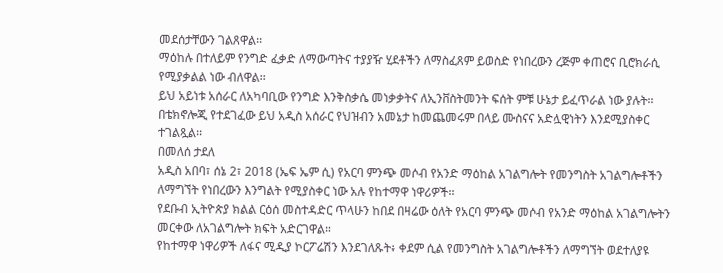መደሰታቸውን ገልጸዋል፡፡
ማዕከሉ በተለይም የንግድ ፈቃድ ለማውጣትና ተያያዥ ሂደቶችን ለማስፈጸም ይወስድ የነበረውን ረጅም ቀጠሮና ቢሮክራሲ የሚያቃልል ነው ብለዋል፡፡
ይህ አይነቱ አሰራር ለአካባቢው የንግድ እንቅስቃሴ መነቃቃትና ለኢንቨስትመንት ፍሰት ምቹ ሁኔታ ይፈጥራል ነው ያሉት፡፡
በቴክኖሎጂ የተደገፈው ይህ አዲስ አሰራር የህዝብን አመኔታ ከመጨመሩም በላይ ሙስናና አድሏዊነትን እንደሚያስቀር ተገልጿል፡፡
በመለሰ ታደለ
አዲስ አበባ፣ ሰኔ 2፣ 2018 (ኤፍ ኤም ሲ) የአርባ ምንጭ መሶብ የአንድ ማዕከል አገልግሎት የመንግስት አገልግሎቶችን ለማግኘት የነበረውን እንግልት የሚያስቀር ነው አሉ የከተማዋ ነዋሪዎች፡፡
የደቡብ ኢትዮጵያ ክልል ርዕሰ መስተዳድር ጥላሁን ከበደ በዛሬው ዕለት የአርባ ምንጭ መሶብ የአንድ ማዕከል አገልግሎትን መርቀው ለአገልግሎት ክፍት አድርገዋል።
የከተማዋ ነዋሪዎች ለፋና ሚዲያ ኮርፖሬሽን እንደገለጹት፥ ቀደም ሲል የመንግስት አገልግሎቶችን ለማግኘት ወደተለያዩ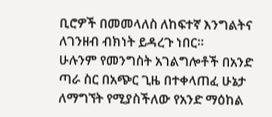ቢሮዎች በመመላለስ ለከፍተኛ እንግልትና ለገንዘብ ብክነት ይዳረጉ ነበር።
ሁሉንም የመንግስት አገልግሎቶች በአንድ ጣራ ስር በአጭር ጊዜ በተቀላጠፈ ሁኔታ ለማግኘት የሚያስችለው የአንድ ማዕከል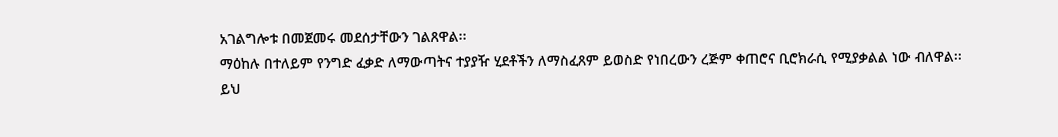አገልግሎቱ በመጀመሩ መደሰታቸውን ገልጸዋል፡፡
ማዕከሉ በተለይም የንግድ ፈቃድ ለማውጣትና ተያያዥ ሂደቶችን ለማስፈጸም ይወስድ የነበረውን ረጅም ቀጠሮና ቢሮክራሲ የሚያቃልል ነው ብለዋል፡፡
ይህ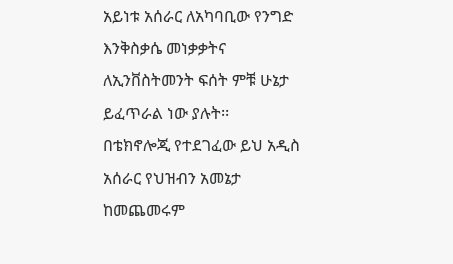አይነቱ አሰራር ለአካባቢው የንግድ እንቅስቃሴ መነቃቃትና ለኢንቨስትመንት ፍሰት ምቹ ሁኔታ ይፈጥራል ነው ያሉት፡፡
በቴክኖሎጂ የተደገፈው ይህ አዲስ አሰራር የህዝብን አመኔታ ከመጨመሩም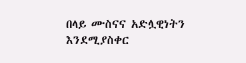በላይ ሙስናና አድሏዊነትን እንደሚያስቀር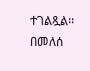ተገልጿል፡፡
በመለሰ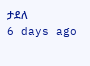ታደለ
6 days ago